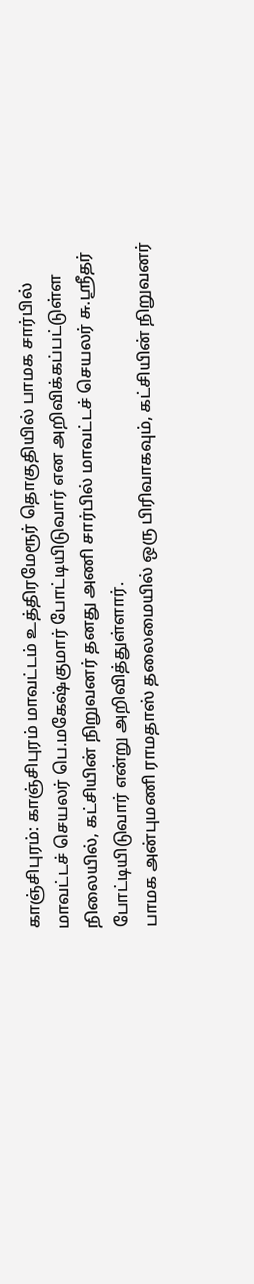காஞ்சிபுரம்: காஞ்சிபுரம் மாவட்டம் உத்திரமேரூர் தொகுதியில் பாமக சார்பில் மாவட்டச் செயலர் பெ.மகேஷ்குமார் போட்டியிடுவார் என அறிவிக்கப்பட்டுள்ள நிலையில், கட்சியின் நிறுவனர் தனது அணி சார்பில் மாவட்டச் செயலர் சு.ஸ்ரீதர் போட்டியிடுவார் என்று அறிவித்துள்ளார்.
பாமக அன்புமணி ராமதாஸ் தலைமையில் ஒரு பிரிவாகவும், கட்சியின் நிறுவனர்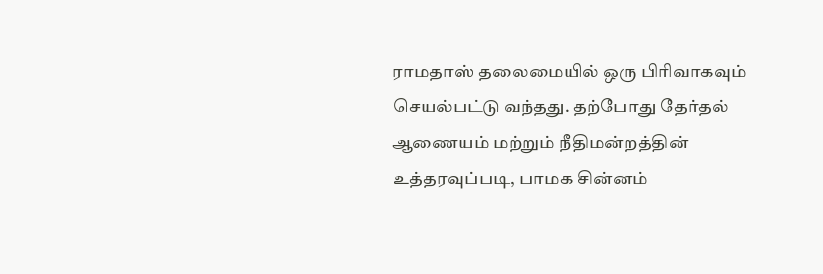ராமதாஸ் தலைமையில் ஒரு பிரிவாகவும் செயல்பட்டு வந்தது. தற்போது தேர்தல் ஆணையம் மற்றும் நீதிமன்றத்தின் உத்தரவுப்படி, பாமக சின்னம்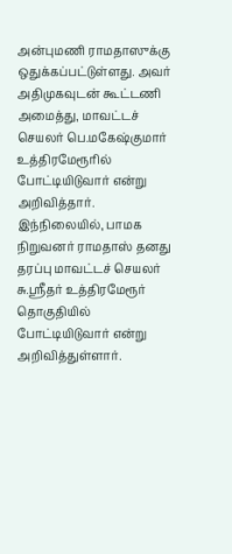அன்புமணி ராமதாஸுக்கு ஒதுக்கப்பட்டுள்ளது. அவர் அதிமுகவுடன் கூட்டணி அமைத்து, மாவட்டச் செயலர் பெ.மகேஷ்குமார் உத்திரமேரூரில் போட்டியிடுவார் என்று அறிவித்தார்.
இந்நிலையில், பாமக நிறுவனர் ராமதாஸ் தனது தரப்பு மாவட்டச் செயலர் சு.ஸ்ரீதர் உத்திரமேரூர் தொகுதியில் போட்டியிடுவார் என்று அறிவித்துள்ளார்.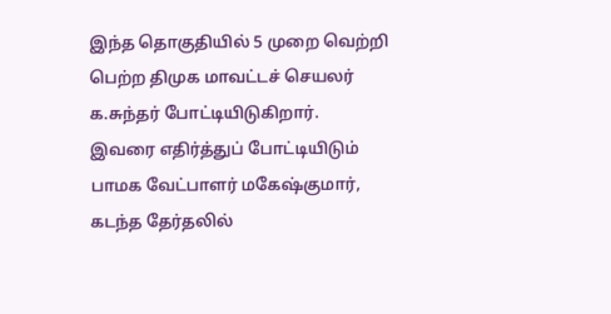இந்த தொகுதியில் 5 முறை வெற்றி பெற்ற திமுக மாவட்டச் செயலர் க.சுந்தர் போட்டியிடுகிறார்.
இவரை எதிர்த்துப் போட்டியிடும் பாமக வேட்பாளர் மகேஷ்குமார், கடந்த தேர்தலில்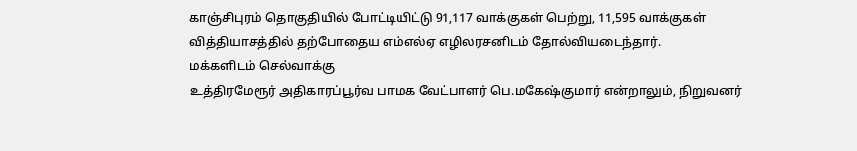காஞ்சிபுரம் தொகுதியில் போட்டியிட்டு 91,117 வாக்குகள் பெற்று, 11,595 வாக்குகள் வித்தியாசத்தில் தற்போதைய எம்எல்ஏ எழிலரசனிடம் தோல்வியடைந்தார்.
மக்களிடம் செல்வாக்கு
உத்திரமேரூர் அதிகாரப்பூர்வ பாமக வேட்பாளர் பெ.மகேஷ்குமார் என்றாலும், நிறுவனர்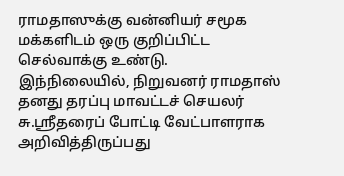ராமதாஸுக்கு வன்னியர் சமூக மக்களிடம் ஒரு குறிப்பிட்ட செல்வாக்கு உண்டு.
இந்நிலையில், நிறுவனர் ராமதாஸ் தனது தரப்பு மாவட்டச் செயலர் சு.ஸ்ரீதரைப் போட்டி வேட்பாளராக அறிவித்திருப்பது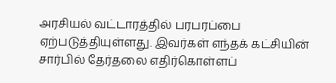அரசியல் வட்டாரத்தில் பரபரப்பை ஏற்படுத்தியுள்ளது. இவர்கள் எந்தக் கட்சியின் சார்பில் தேர்தலை எதிர்கொள்ளப்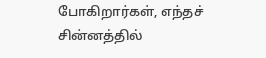போகிறார்கள், எந்தச் சின்னத்தில்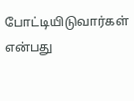போட்டியிடுவார்கள் என்பது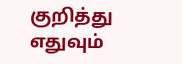குறித்து எதுவும்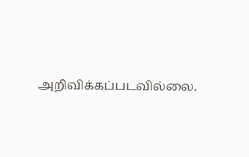அறிவிக்கப்படவில்லை.